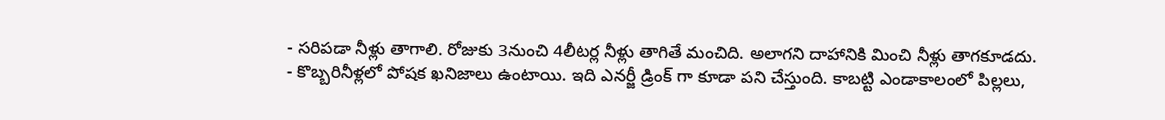- సరిపడా నీళ్లు తాగాలి. రోజుకు 3నుంచి 4లీటర్ల నీళ్లు తాగితే మంచిది. అలాగని దాహానికి మించి నీళ్లు తాగకూడదు.
- కొబ్బరినీళ్లలో పోషక ఖనిజాలు ఉంటాయి. ఇది ఎనర్జీ డ్రింక్ గా కూడా పని చేస్తుంది. కాబట్టి ఎండాకాలంలో పిల్లలు,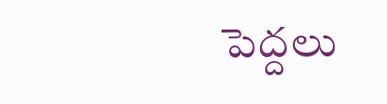పెద్దలు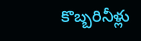కొబ్బరినీళ్లు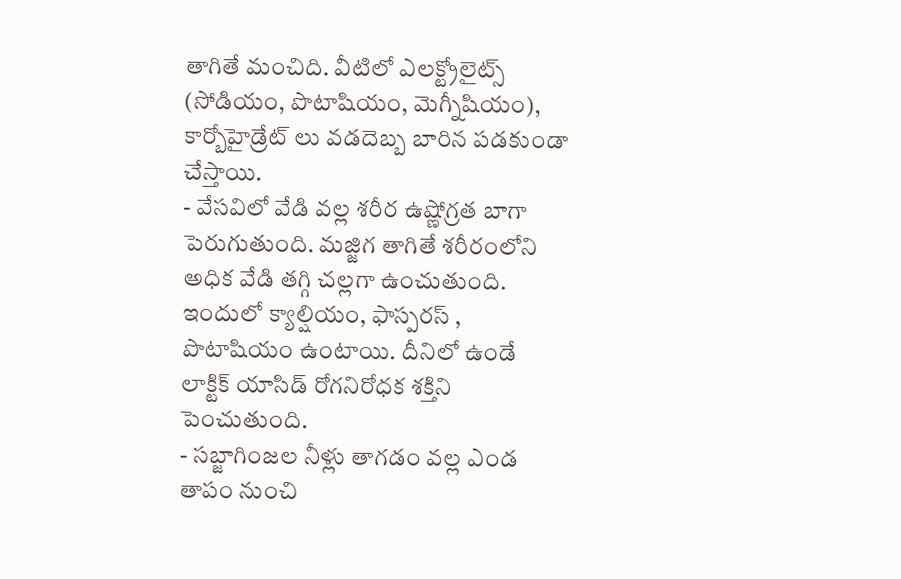తాగితే మంచిది. వీటిలో ఎలక్ట్రోలైట్స్ (సోడియం, పొటాషియం, మెగ్నీషియం), కార్బోహైడ్రేట్ లు వడదెబ్బ బారిన పడకుండా చేస్తాయి.
- వేసవిలో వేడి వల్ల శరీర ఉష్ణోగ్రత బాగా పెరుగుతుంది. మజ్జిగ తాగితే శరీరంలోని అధిక వేడి తగ్గి చల్లగా ఉంచుతుంది. ఇందులో క్యాల్షియం, ఫాస్పరస్ , పొటాషియం ఉంటాయి. దీనిలో ఉండే లాక్టిక్ యాసిడ్ రోగనిరోధక శక్తిని పెంచుతుంది.
- సబ్జాగింజల నీళ్లు తాగడం వల్ల ఎండ తాపం నుంచి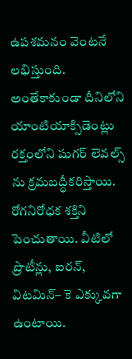ఉపశమనం వెంటనే లభిస్తుంది. అంతేకాకుండా దీనిలోని యాంటియాక్సిడెంట్లు రక్తంలోని షుగర్ లెవల్స్ ను క్రమబద్ధీకరిస్తాయి. రోగనిరోధక శక్తిని పెంచుతాయి. వీటిలో ప్రొటీన్లు, ఐరన్, విటమిన్– కె ఎక్కువగా
ఉంటాయి.